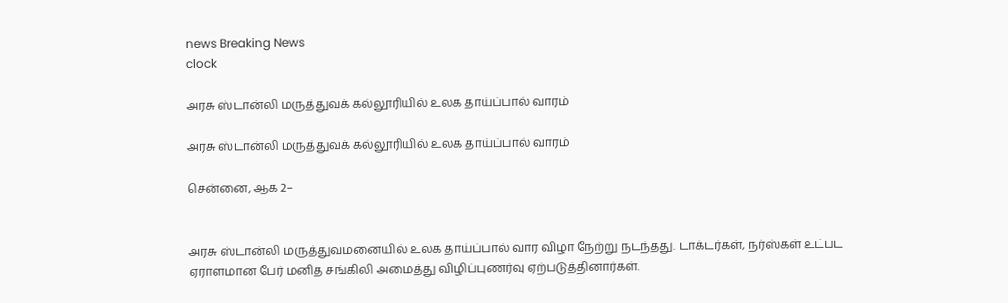news Breaking News
clock

அரசு ஸ்டான்லி மருத்துவக் கல்லூரியில் உலக தாய்ப்பால் வாரம்

அரசு ஸ்டான்லி மருத்துவக் கல்லூரியில் உலக தாய்ப்பால் வாரம்

சென்னை, ஆக 2–


அரசு ஸ்டான்லி மருத்துவமனையில் உலக தாய்ப்பால் வார விழா நேற்று நடந்தது. டாக்டர்கள், நர்ஸ்கள் உட்பட ஏராளமான பேர் மனித சங்கிலி அமைத்து விழிப்புணர்வு ஏற்படுத்தினார்கள்.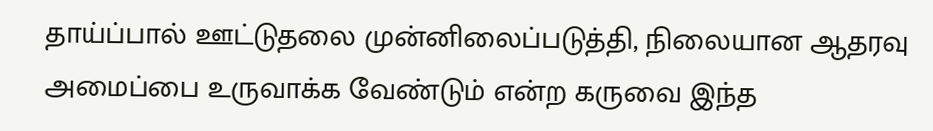தாய்ப்பால் ஊட்டுதலை முன்னிலைப்படுத்தி, நிலையான ஆதரவு அமைப்பை உருவாக்க வேண்டும் என்ற கருவை இந்த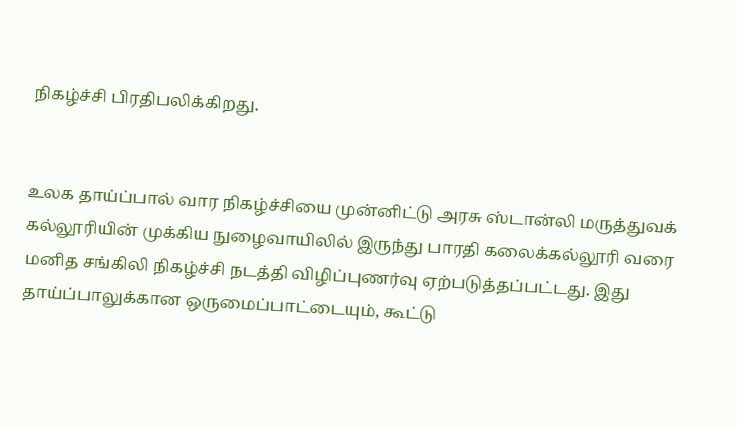நிகழ்ச்சி பிரதிபலிக்கிறது.


உலக தாய்ப்பால் வார நிகழ்ச்சியை முன்னிட்டு அரசு ஸ்டான்லி மருத்துவக் கல்லூரியின் முக்கிய நுழைவாயிலில் இருந்து பாரதி கலைக்கல்லூரி வரை மனித சங்கிலி நிகழ்ச்சி நடத்தி விழிப்புணர்வு ஏற்படுத்தப்பட்டது. இது தாய்ப்பாலுக்கான ஒருமைப்பாட்டையும், கூட்டு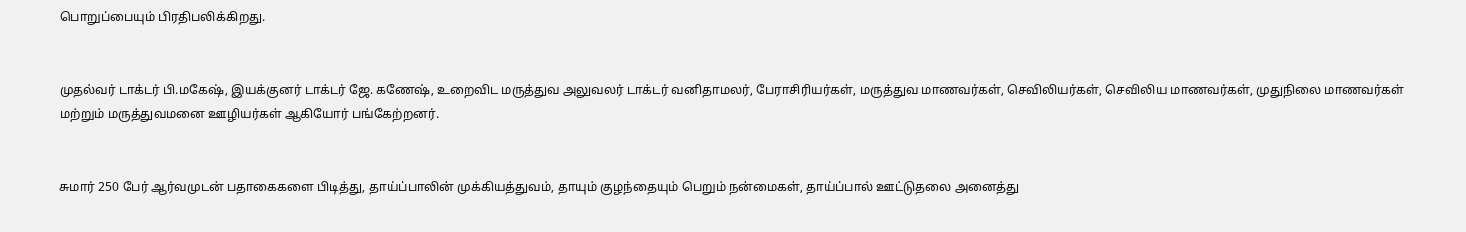பொறுப்பையும் பிரதிபலிக்கிறது.


முதல்வர் டாக்டர் பி.மகேஷ், இயக்குனர் டாக்டர் ஜே. கணேஷ், உறைவிட மருத்துவ அலுவலர் டாக்டர் வனிதாமலர், பேராசிரியர்கள், மருத்துவ மாணவர்கள், செவிலியர்கள், செவிலிய மாணவர்கள், முதுநிலை மாணவர்கள் மற்றும் மருத்துவமனை ஊழியர்கள் ஆகியோர் பங்கேற்றனர்.


சுமார் 250 பேர் ஆர்வமுடன் பதாகைகளை பிடித்து, தாய்ப்பாலின் முக்கியத்துவம், தாயும் குழந்தையும் பெறும் நன்மைகள், தாய்ப்பால் ஊட்டுதலை அனைத்து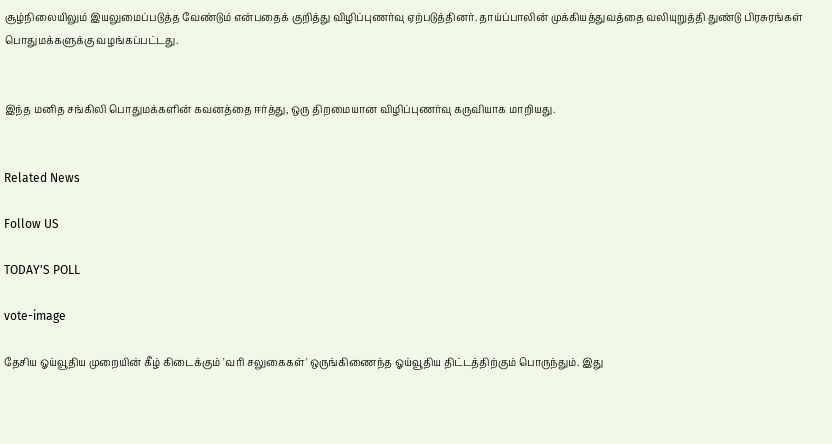சூழ்நிலையிலும் இயலுமைப்படுத்த வேண்டும் என்பதைக் குறித்து விழிப்புணர்வு ஏற்படுத்தினர். தாய்ப்பாலின் முக்கியத்துவத்தை வலியுறுத்தி துண்டு பிரசுரங்கள் பொதுமக்களுக்கு வழங்கப்பட்டது.


இந்த மனித சங்கிலி பொதுமக்களின் கவனத்தை ஈர்த்து, ஒரு திறமையான விழிப்புணர்வு கருவியாக மாறியது.


Related News

Follow US

TODAY'S POLL

vote-image

தேசிய ஓய்வூதிய முறையின் கீழ் கிடைக்கும் 'வரி சலுகைகள்' ஒருங்கிணைந்த ஓய்வூதிய திட்டத்திற்கும் பொருந்தும். இது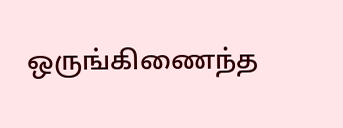ஒருங்கிணைந்த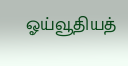ஓய்வூதியத்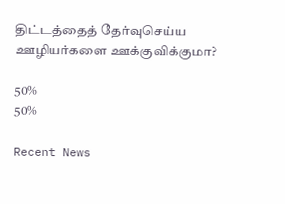திட்டத்தைத் தேர்வுசெய்ய ஊழியர்களை ஊக்குவிக்குமா?

50%
50%

Recent News